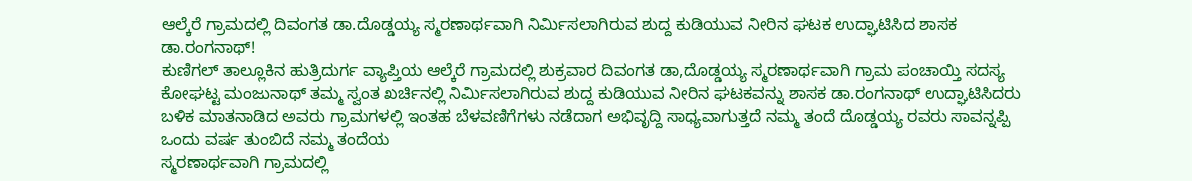ಆಲ್ಕೆರೆ ಗ್ರಾಮದಲ್ಲಿ ದಿವಂಗತ ಡಾ.ದೊಡ್ಡಯ್ಯ ಸ್ಮರಣಾರ್ಥವಾಗಿ ನಿರ್ಮಿಸಲಾಗಿರುವ ಶುದ್ದ ಕುಡಿಯುವ ನೀರಿನ ಘಟಕ ಉದ್ಘಾಟಿಸಿದ ಶಾಸಕ ಡಾ.ರಂಗನಾಥ್!
ಕುಣಿಗಲ್ ತಾಲ್ಲೂಕಿನ ಹುತ್ರಿದುರ್ಗ ವ್ಯಾಪ್ತಿಯ ಆಲ್ಕೆರೆ ಗ್ರಾಮದಲ್ಲಿ ಶುಕ್ರವಾರ ದಿವಂಗತ ಡಾ,ದೊಡ್ಡಯ್ಯ ಸ್ಮರಣಾರ್ಥವಾಗಿ ಗ್ರಾಮ ಪಂಚಾಯ್ತಿ ಸದಸ್ಯ ಕೋಘಟ್ಟ ಮಂಜುನಾಥ್ ತಮ್ಮ ಸ್ವಂತ ಖರ್ಚಿನಲ್ಲಿ ನಿರ್ಮಿಸಲಾಗಿರುವ ಶುದ್ದ ಕುಡಿಯುವ ನೀರಿನ ಘಟಕವನ್ನು ಶಾಸಕ ಡಾ.ರಂಗನಾಥ್ ಉದ್ಘಾಟಿಸಿದರು ಬಳಿಕ ಮಾತನಾಡಿದ ಅವರು ಗ್ರಾಮಗಳಲ್ಲಿ ಇಂತಹ ಬೆಳವಣಿಗೆಗಳು ನಡೆದಾಗ ಅಭಿವೃದ್ದಿ ಸಾಧ್ಯವಾಗುತ್ತದೆ ನಮ್ಮ ತಂದೆ ದೊಡ್ಡಯ್ಯ ರವರು ಸಾವನ್ನಪ್ಪಿ ಒಂದು ವರ್ಷ ತುಂಬಿದೆ ನಮ್ಮ ತಂದೆಯ
ಸ್ಮರಣಾರ್ಥವಾಗಿ ಗ್ರಾಮದಲ್ಲಿ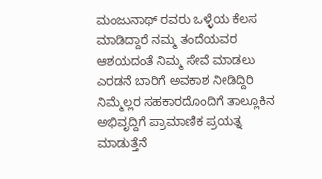ಮಂಜುನಾಥ್ ರವರು ಒಳ್ಳೆಯ ಕೆಲಸ ಮಾಡಿದ್ದಾರೆ ನಮ್ಮ ತಂದೆಯವರ ಆಶಯದಂತೆ ನಿಮ್ಮ ಸೇವೆ ಮಾಡಲು ಎರಡನೆ ಬಾರಿಗೆ ಅವಕಾಶ ನೀಡಿದ್ದಿರಿ ನಿಮ್ಮೆಲ್ಲರ ಸಹಕಾರದೊಂದಿಗೆ ತಾಲ್ಲೂಕಿನ ಅಭಿವೃದ್ದಿಗೆ ಪ್ರಾಮಾಣಿಕ ಪ್ರಯತ್ನ ಮಾಡುತ್ತೆನೆ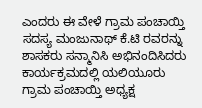ಎಂದರು ಈ ವೇಳೆ ಗ್ರಾಮ ಪಂಚಾಯ್ತಿ ಸದಸ್ಯ ಮಂಜುನಾಥ್ ಕೆ.ಟಿ ರವರನ್ನು ಶಾಸಕರು ಸನ್ಮಾನಿಸಿ ಅಭಿನಂದಿಸಿದರು ಕಾರ್ಯಕ್ರಮದಲ್ಲಿ ಯಲಿಯೂರು ಗ್ರಾಮ ಪಂಚಾಯ್ತಿ ಅಧ್ಯಕ್ಷ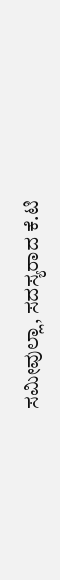ಸಮೀವುಲ್ಲಾ, ಸದಸ್ಯರಾದ ಕೆ.ಟಿ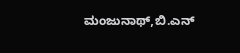ಮಂಜುನಾಥ್,ಬಿ.ಎನ್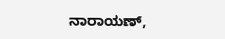ನಾರಾಯಣ್,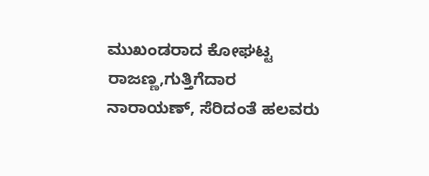ಮುಖಂಡರಾದ ಕೋಘಟ್ಟ ರಾಜಣ್ಣ,ಗುತ್ತಿಗೆದಾರ ನಾರಾಯಣ್, ಸೆರಿದಂತೆ ಹಲವರು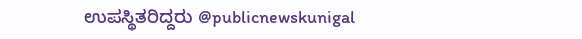ಉಪಸ್ಥಿತರಿದ್ದರು @publicnewskunigal